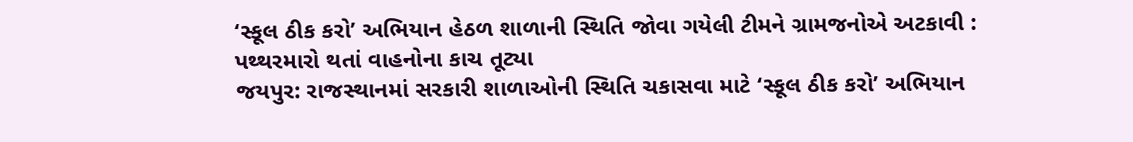‘સ્કૂલ ઠીક કરો’ અભિયાન હેઠળ શાળાની સ્થિતિ જોવા ગયેલી ટીમને ગ્રામજનોએ અટકાવી : પથ્થરમારો થતાં વાહનોના કાચ તૂટ્યા
જયપુર: રાજસ્થાનમાં સરકારી શાળાઓની સ્થિતિ ચકાસવા માટે ‘સ્કૂલ ઠીક કરો’ અભિયાન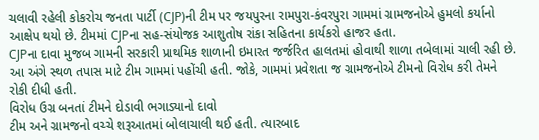ચલાવી રહેલી કોકરોચ જનતા પાર્ટી (CJP)ની ટીમ પર જયપુરના રામપુરા-કંવરપુરા ગામમાં ગ્રામજનોએ હુમલો કર્યાનો આક્ષેપ થયો છે. ટીમમાં CJPના સહ-સંયોજક આશુતોષ રાંકા સહિતના કાર્યકરો હાજર હતા.
CJPના દાવા મુજબ ગામની સરકારી પ્રાથમિક શાળાની ઇમારત જર્જરિત હાલતમાં હોવાથી શાળા તબેલામાં ચાલી રહી છે. આ અંગે સ્થળ તપાસ માટે ટીમ ગામમાં પહોંચી હતી. જોકે, ગામમાં પ્રવેશતા જ ગ્રામજનોએ ટીમનો વિરોધ કરી તેમને રોકી દીધી હતી.
વિરોધ ઉગ્ર બનતાં ટીમને દોડાવી ભગાડ્યાનો દાવો
ટીમ અને ગ્રામજનો વચ્ચે શરૂઆતમાં બોલાચાલી થઈ હતી. ત્યારબાદ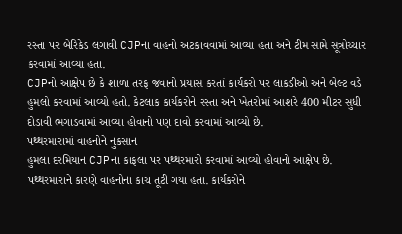રસ્તા પર બેરિકેડ લગાવી CJPના વાહનો અટકાવવામાં આવ્યા હતા અને ટીમ સામે સૂત્રોચ્ચાર કરવામાં આવ્યા હતા.
CJPનો આક્ષેપ છે કે શાળા તરફ જવાનો પ્રયાસ કરતાં કાર્યકરો પર લાકડીઓ અને બેલ્ટ વડે હુમલો કરવામાં આવ્યો હતો. કેટલાક કાર્યકરોને રસ્તા અને ખેતરોમાં આશરે 400 મીટર સુધી દોડાવી ભગાડવામાં આવ્યા હોવાનો પણ દાવો કરવામાં આવ્યો છે.
પથ્થરમારામાં વાહનોને નુકસાન
હુમલા દરમિયાન CJPના કાફલા પર પથ્થરમારો કરવામાં આવ્યો હોવાનો આક્ષેપ છે. પથ્થરમારાને કારણે વાહનોના કાચ તૂટી ગયા હતા. કાર્યકરોને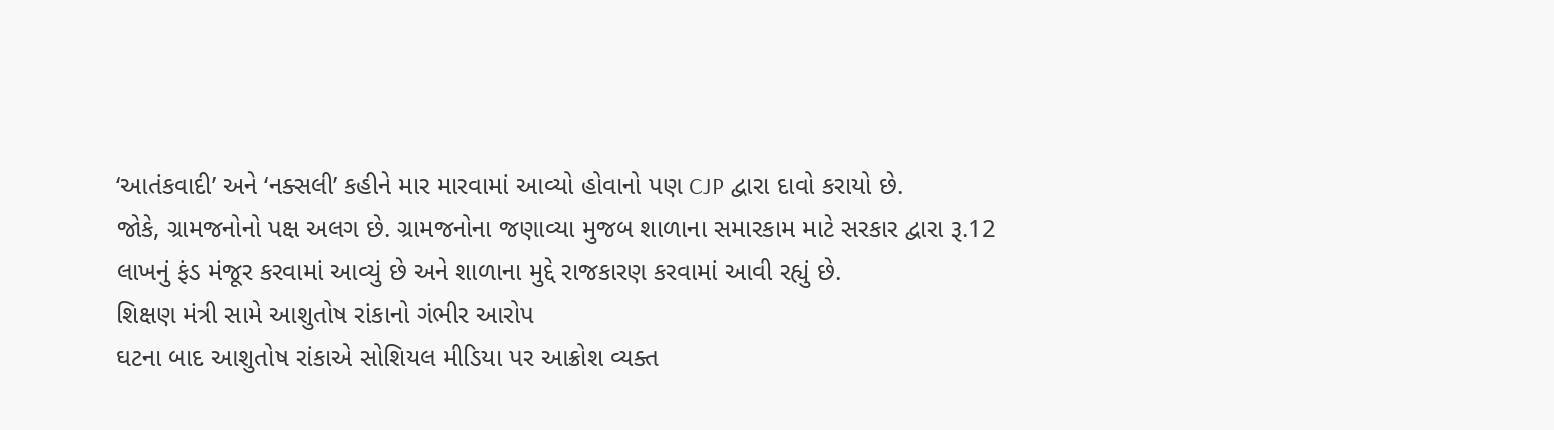‘આતંકવાદી’ અને ‘નક્સલી’ કહીને માર મારવામાં આવ્યો હોવાનો પણ CJP દ્વારા દાવો કરાયો છે.
જોકે, ગ્રામજનોનો પક્ષ અલગ છે. ગ્રામજનોના જણાવ્યા મુજબ શાળાના સમારકામ માટે સરકાર દ્વારા રૂ.12 લાખનું ફંડ મંજૂર કરવામાં આવ્યું છે અને શાળાના મુદ્દે રાજકારણ કરવામાં આવી રહ્યું છે.
શિક્ષણ મંત્રી સામે આશુતોષ રાંકાનો ગંભીર આરોપ
ઘટના બાદ આશુતોષ રાંકાએ સોશિયલ મીડિયા પર આક્રોશ વ્યક્ત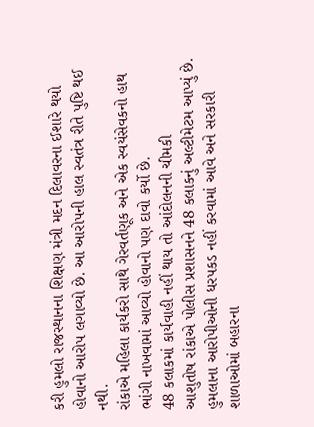કરી હુમલો રાજસ્થાનના શિક્ષણ મંત્રી મદન દિલાવરના ઈશારે થયો હોવાનો આરોપ લગાવ્યો છે. આ આરોપની હાલ સ્વતંત્ર રીતે પુષ્ટિ થઈ નથી.
રાંકાએ મહિલા કાર્યકરો સાથે ગેરવર્તણૂક અને એક સ્વયંસેવકનો હાથ ભાંગી નાખવામાં આવ્યો હોવાનો પણ દાવો કર્યો છે.
48 કલાકમાં કાર્યવાહી નહીં થાય તો આંદોલનની ચીમકી
આશુતોષ રાંકાએ પોલીસ પ્રશાસનને 48 કલાકનું અલ્ટીમેટમ આપ્યું છે. હુમલાના આરોપીઓની ધરપકડ નહીં કરવામાં આવે અને સરકારી શાળાઓમાં બહારના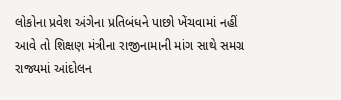લોકોના પ્રવેશ અંગેના પ્રતિબંધને પાછો ખેંચવામાં નહીં આવે તો શિક્ષણ મંત્રીના રાજીનામાની માંગ સાથે સમગ્ર રાજ્યમાં આંદોલન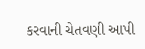કરવાની ચેતવણી આપી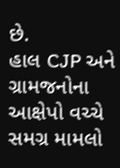છે.
હાલ CJP અને ગ્રામજનોના આક્ષેપો વચ્ચે સમગ્ર મામલો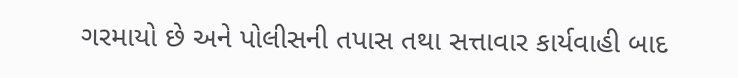ગરમાયો છે અને પોલીસની તપાસ તથા સત્તાવાર કાર્યવાહી બાદ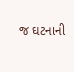જ ઘટનાની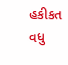હકીકત વધુ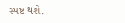સ્પષ્ટ થશે.